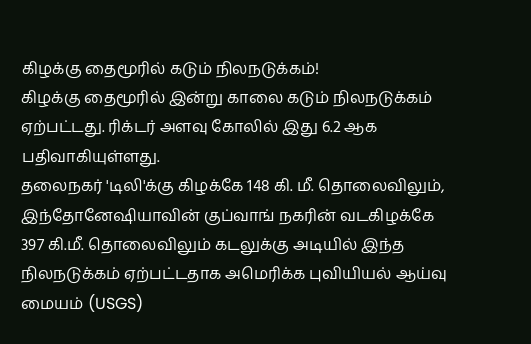கிழக்கு தைமூரில் கடும் நிலநடுக்கம்!
கிழக்கு தைமூரில் இன்று காலை கடும் நிலநடுக்கம் ஏற்பட்டது. ரிக்டர் அளவு கோலில் இது 6.2 ஆக பதிவாகியுள்ளது.
தலைநகர் 'டிலி'க்கு கிழக்கே 148 கி. மீ. தொலைவிலும், இந்தோனேஷியாவின் குப்வாங் நகரின் வடகிழக்கே 397 கி.மீ. தொலைவிலும் கடலுக்கு அடியில் இந்த நிலநடுக்கம் ஏற்பட்டதாக அமெரிக்க புவியியல் ஆய்வு மையம் (USGS)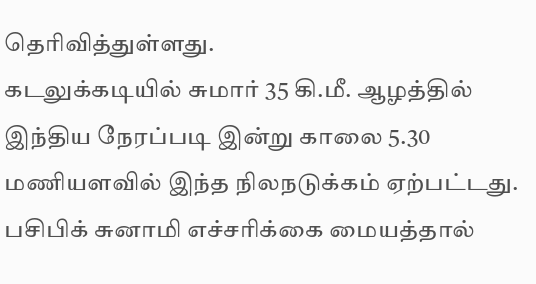தெரிவித்துள்ளது.
கடலுக்கடியில் சுமார் 35 கி.மீ. ஆழத்தில் இந்திய நேரப்படி இன்று காலை 5.30 மணியளவில் இந்த நிலநடுக்கம் ஏற்பட்டது. பசிபிக் சுனாமி எச்சரிக்கை மையத்தால்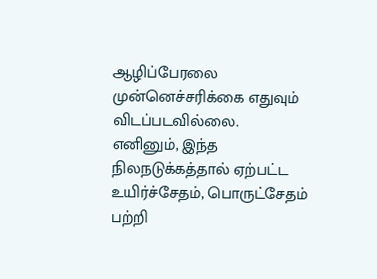ஆழிப்பேரலை முன்னெச்சரிக்கை எதுவும் விடப்படவில்லை.
எனினும், இந்த நிலநடுக்கத்தால் ஏற்பட்ட உயிர்ச்சேதம், பொருட்சேதம் பற்றி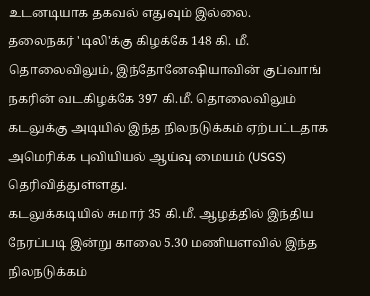உடனடியாக தகவல் எதுவும் இல்லை.
தலைநகர் 'டிலி'க்கு கிழக்கே 148 கி. மீ. தொலைவிலும், இந்தோனேஷியாவின் குப்வாங் நகரின் வடகிழக்கே 397 கி.மீ. தொலைவிலும் கடலுக்கு அடியில் இந்த நிலநடுக்கம் ஏற்பட்டதாக அமெரிக்க புவியியல் ஆய்வு மையம் (USGS) தெரிவித்துள்ளது.
கடலுக்கடியில் சுமார் 35 கி.மீ. ஆழத்தில் இந்திய நேரப்படி இன்று காலை 5.30 மணியளவில் இந்த நிலநடுக்கம்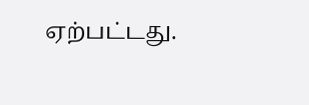ஏற்பட்டது.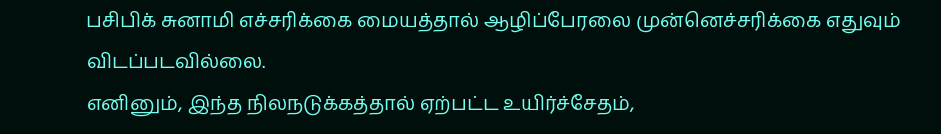பசிபிக் சுனாமி எச்சரிக்கை மையத்தால் ஆழிப்பேரலை முன்னெச்சரிக்கை எதுவும் விடப்படவில்லை.
எனினும், இந்த நிலநடுக்கத்தால் ஏற்பட்ட உயிர்ச்சேதம்,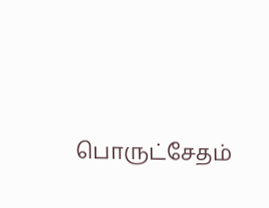பொருட்சேதம்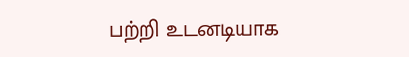பற்றி உடனடியாக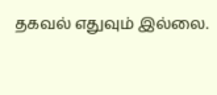தகவல் எதுவும் இல்லை.